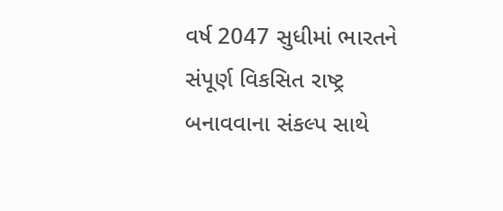વર્ષ 2047 સુધીમાં ભારતને સંપૂર્ણ વિકસિત રાષ્ટ્ર બનાવવાના સંકલ્પ સાથે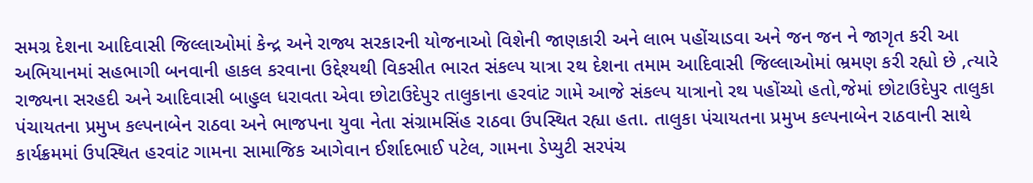સમગ્ર દેશના આદિવાસી જિલ્લાઓમાં કેન્દ્ર અને રાજ્ય સરકારની યોજનાઓ વિશેની જાણકારી અને લાભ પહોંચાડવા અને જન જન ને જાગૃત કરી આ અભિયાનમાં સહભાગી બનવાની હાકલ કરવાના ઉદ્દેશ્યથી વિકસીત ભારત સંકલ્પ યાત્રા રથ દેશના તમામ આદિવાસી જિલ્લાઓમાં ભ્રમણ કરી રહ્યો છે ,ત્યારે રાજ્યના સરહદી અને આદિવાસી બાહુલ ધરાવતા એવા છોટાઉદેપુર તાલુકાના હરવાંટ ગામે આજે સંકલ્પ યાત્રાનો રથ પહોંચ્યો હતો,જેમાં છોટાઉદેપુર તાલુકા પંચાયતના પ્રમુખ કલ્પનાબેન રાઠવા અને ભાજપના યુવા નેતા સંગ્રામસિંહ રાઠવા ઉપસ્થિત રહ્યા હતા. તાલુકા પંચાયતના પ્રમુખ કલ્પનાબેન રાઠવાની સાથે કાર્યક્રમમાં ઉપસ્થિત હરવાંટ ગામના સામાજિક આગેવાન ઈર્શાદભાઈ પટેલ, ગામના ડેપ્યુટી સરપંચ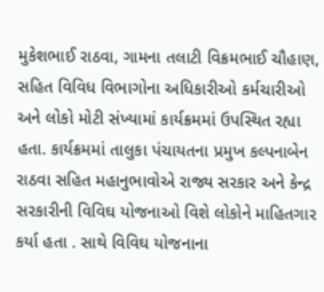મુકેશભાઈ રાઠવા, ગામના તલાટી વિક્રમભાઈ ચૌહાણ, સહિત વિવિધ વિભાગોના અધિકારીઓ કર્મચારીઓ અને લોકો મોટી સંખ્યામાં કાર્યક્રમમાં ઉપસ્થિત રહ્યા હતા. કાર્યક્રમમાં તાલુકા પંચાયતના પ્રમુખ કલ્પનાબેન રાઠવા સહિત મહાનુભાવોએ રાજ્ય સરકાર અને કેન્દ્ર સરકારીની વિવિઘ યોજનાઓ વિશે લોકોને માહિતગાર કર્યા હતા . સાથે વિવિઘ યોજનાના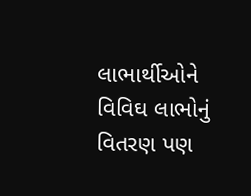લાભાર્થીઓને વિવિઘ લાભોનું વિતરણ પણ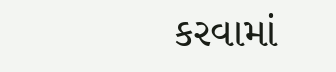કરવામાં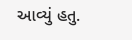આવ્યું હતુ.